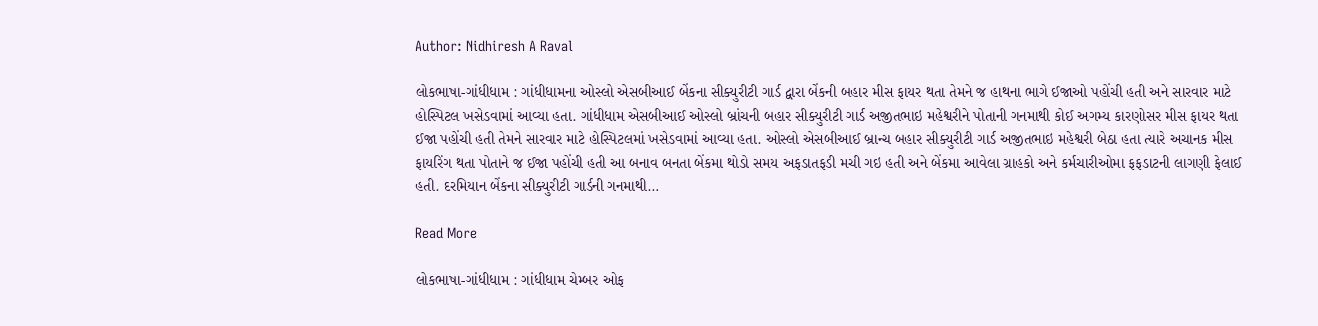Author: Nidhiresh A Raval

લોકભાષા-ગાંધીધામ : ગાંધીધામના ઓસ્લો એસબીઆઈ બેંકના સીક્યુરીટી ગાર્ડ દ્વારા બેંકની બહાર મીસ ફાયર થતા તેમને જ હાથના ભાગે ઈજાઓ પહોંચી હતી અને સારવાર માટે હોસ્પિટલ ખસેડવામાં આવ્યા હતા. ગાંધીધામ એસબીઆઈ ઓસ્લો બ્રાંચની બહાર સીક્યુરીટી ગાર્ડ અજીતભાઇ મહેશ્વરીને પોતાની ગનમાથી કોઈ અગમ્ય કારણોસર મીસ ફાયર થતા ઈજા પહોંચી હતી તેમને સારવાર માટે હોસ્પિટલમાં ખસેડવામાં આવ્યા હતા. ઓસ્લો એસબીઆઈ બ્રાન્ચ બહાર સીક્યુરીટી ગાર્ડ અજીતભાઇ મહેશ્વરી બેઠા હતા ત્યારે અચાનક મીસ ફાયરિંગ થતા પોતાને જ ઈજા પહોંચી હતી આ બનાવ બનતા બેંકમા થોડો સમય અફડાતફડી મચી ગઇ હતી અને બેંકમા આવેલા ગ્રાહકો અને કર્મચારીઓમા ફફડાટની લાગણી ફેલાઈ હતી. દરમિયાન બેંકના સીક્યુરીટી ગાર્ડની ગનમાથી…

Read More

લોકભાષા-ગાંધીધામ : ગાંધીધામ ચેમ્બર ઓફ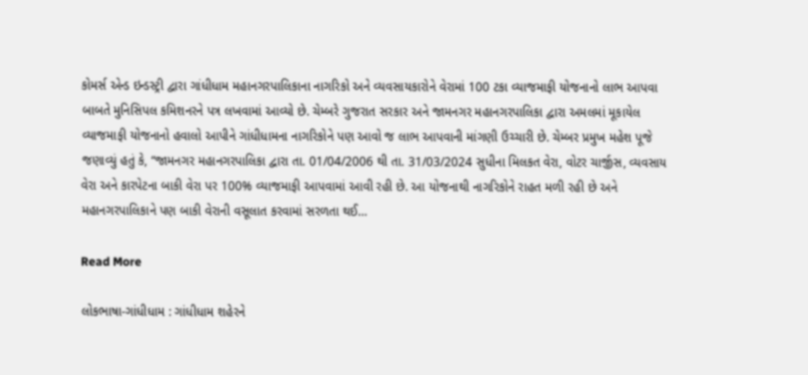કોમર્સ એન્ડ ઇન્ડસ્ટ્રી દ્વારા ગાંધીધામ મહાનગરપાલિકાના નાગરિકો અને વ્યવસાયકારોને વેરામાં 100 ટકા વ્યાજમાફી યોજનાનો લાભ આપવા બાબતે મુનિસિપલ કમિશનરને પત્ર લખવામાં આવ્યો છે. ચેમ્બરે ગુજરાત સરકાર અને જામનગર મહાનગરપાલિકા દ્વારા અમલમાં મૂકાયેલ વ્યાજમાફી યોજનાનો હવાલો આપીને ગાંધીધામના નાગરિકોને પણ આવો જ લાભ આપવાની માંગણી ઉચ્ચારી છે. ચેમ્બર પ્રમુખ મહેશ પૂજે જણાવ્યું હતું કે, “જામનગર મહાનગરપાલિકા દ્વારા તા. 01/04/2006 થી તા. 31/03/2024 સુધીના મિલકત વેરા, વોટર ચાર્જીસ, વ્યવસાય વેરા અને કારપેટના બાકી વેરા પર 100% વ્યાજમાફી આપવામાં આવી રહી છે. આ યોજનાથી નાગરિકોને રાહત મળી રહી છે અને મહાનગરપાલિકાને પણ બાકી વેરાની વસૂલાત કરવામાં સરળતા થઈ…

Read More

લોકભાષા-ગાંધીધામ : ગાંધીધામ શહેરને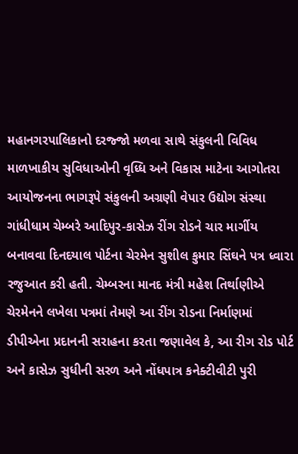મહાનગરપાલિકાનો દરજ્જો મળવા સાથે સંકુલની વિવિધ માળખાકીય સુવિધાઓની વૃધ્ધિ અને વિકાસ માટેના આગોતરા આયોજનના ભાગરૂપે સંકુલની અગ્રણી વેપાર ઉદ્યોગ સંસ્થા ગાંધીધામ ચેમ્બરે આદિપુર-કાસેઝ રીંગ રોડને ચાર માર્ગીય બનાવવા દિનદયાલ પોર્ટના ચેરમેન સુશીલ કુમાર સિંઘને પત્ર ધ્વારા રજુઆત કરી હતી. ચેમ્બરના માનદ મંત્રી મહેશ તિર્થાણીએ ચેરમેનને લખેલા પત્રમાં તેમણે આ રીંગ રોડના નિર્માણમાં ડીપીએના પ્રદાનની સરાહના કરતા જણાવેલ કે, આ રીગ રોડ પોર્ટ અને કાસેઝ સુધીની સરળ અને નોંધપાત્ર કનેક્ટીવીટી પુરી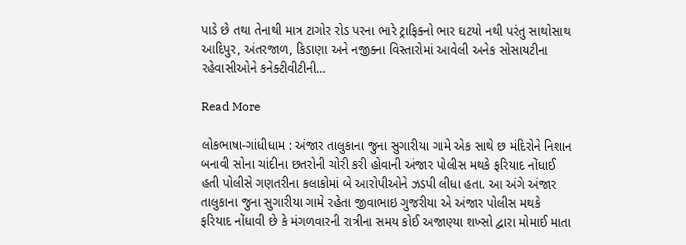પાડે છે તથા તેનાથી માત્ર ટાગોર રોડ પરના ભારે ટ્રાફિક્નો ભાર ઘટયો નથી પરંતુ સાથોસાથ આદિપુર, અંતરજાળ, કિડાણા અને નજીક્ના વિસ્તારોમાં આવેલી અનેક સોસાયટીના રહેવાસીઓને કનેક્ટીવીટીની…

Read More

લોકભાષા-ગાંધીધામ : અંજાર તાલુકાના જુના સુગારીયા ગામે એક સાથે છ મંદિરોને નિશાન બનાવી સોના ચાંદીના છતરોની ચોરી કરી હોવાની અંજાર પોલીસ મથકે ફરિયાદ નોંધાઈ હતી પોલીસે ગણતરીના કલાકોમાં બે આરોપીઓને ઝડપી લીધા હતા. આ અંગે અંજાર તાલુકાના જુના સુગારીયા ગામે રહેતા જીવાભાઇ ગુજરીયા એ અંજાર પોલીસ મથકે ફરિયાદ નોંધાવી છે કે મંગળવારની રાત્રીના સમય કોઈ અજાણ્યા શખ્સો દ્વારા મોમાઈ માતા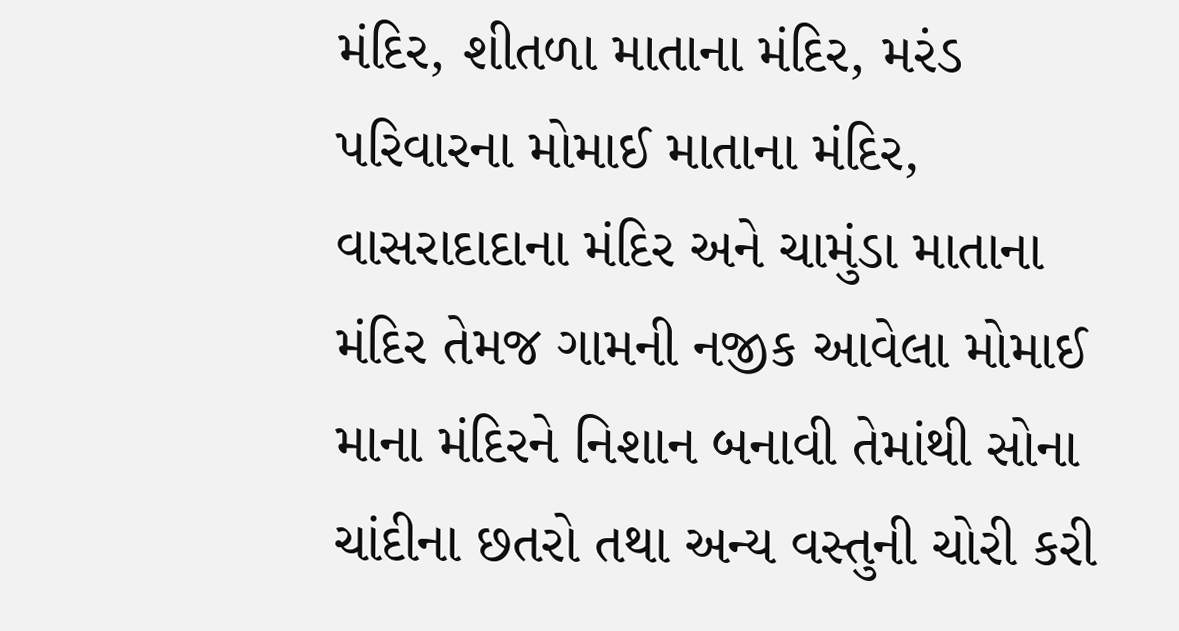મંદિર, શીતળા માતાના મંદિર, મરંડ પરિવારના મોમાઈ માતાના મંદિર, વાસરાદાદાના મંદિર અને ચામુંડા માતાના મંદિર તેમજ ગામની નજીક આવેલા મોમાઈ માના મંદિરને નિશાન બનાવી તેમાંથી સોના ચાંદીના છતરો તથા અન્ય વસ્તુની ચોરી કરી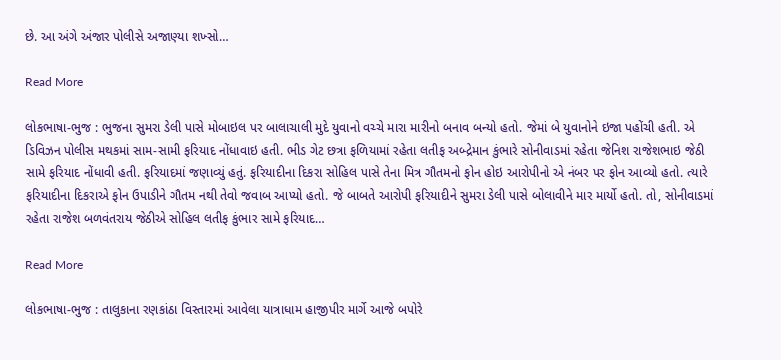છે. આ અંગે અંજાર પોલીસે અજાણ્યા શખ્સો…

Read More

લોકભાષા-ભુજ : ભુજના સુમરા ડેલી પાસે મોબાઇલ પર બાલાચાલી મુદે યુવાનો વચ્ચે મારા મારીનો બનાવ બન્યો હતો. જેમાં બે યુવાનોને ઇજા પહોંચી હતી. એ ડિવિઝન પોલીસ મથકમાં સામ-સામી ફરિયાદ નોંધાવાઇ હતી. ભીડ ગેટ છત્રા ફળિયામાં રહેતા લતીફ અબ્દ્રેમાન કુંભારે સોનીવાડમાં રહેતા જેનિશ રાજેશભાઇ જેઠી સામે ફરિયાદ નોંધાવી હતી. ફરિયાદમાં જણાવ્યું હતું. ફરિયાદીના દિકરા સોહિલ પાસે તેના મિત્ર ગૌતમનો ફોન હોઇ આરોપીનો એ નંબર પર ફોન આવ્યો હતો. ત્યારે ફરિયાદીના દિકરાએ ફોન ઉપાડીને ગૌતમ નથી તેવો જવાબ આપ્યો હતો. જે બાબતે આરોપી ફરિયાદીને સુમરા ડેલી પાસે બોલાવીને માર માર્યો હતો. તો, સોનીવાડમાં રહેતા રાજેશ બળવંતરાય જેઠીએ સોહિલ લતીફ કુંભાર સામે ફરિયાદ…

Read More

લોકભાષા-ભુજ : તાલુકાના રણકાંઠા વિસ્તારમાં આવેલા યાત્રાધામ હાજીપીર માર્ગે આજે બપોરે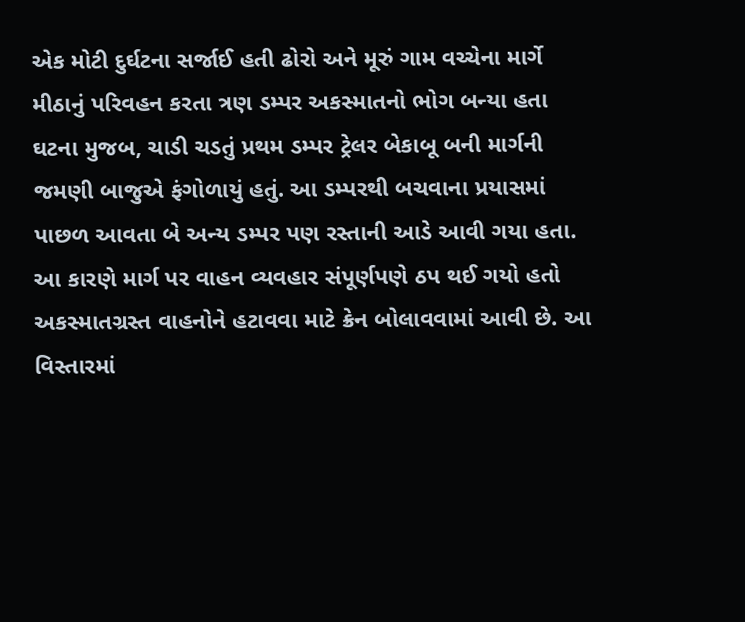એક મોટી દુર્ઘટના સર્જાઈ હતી ઢોરો અને મૂરું ગામ વચ્ચેના માર્ગે મીઠાનું પરિવહન કરતા ત્રણ ડમ્પર અકસ્માતનો ભોગ બન્યા હતા ઘટના મુજબ, ચાડી ચડતું પ્રથમ ડમ્પર ટ્રેલર બેકાબૂ બની માર્ગની જમણી બાજુએ ફંગોળાયું હતું. આ ડમ્પરથી બચવાના પ્રયાસમાં પાછળ આવતા બે અન્ય ડમ્પર પણ રસ્તાની આડે આવી ગયા હતા. આ કારણે માર્ગ પર વાહન વ્યવહાર સંપૂર્ણપણે ઠપ થઈ ગયો હતો અકસ્માતગ્રસ્ત વાહનોને હટાવવા માટે ક્રેન બોલાવવામાં આવી છે. આ વિસ્તારમાં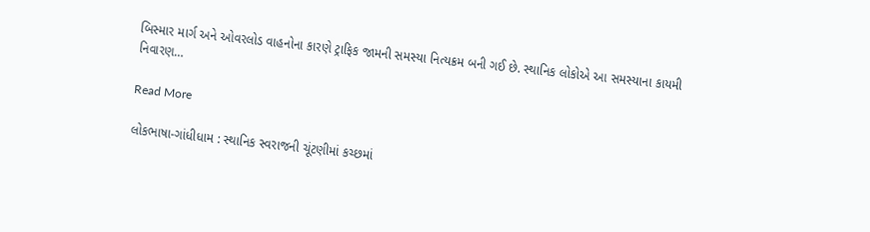બિસ્માર માર્ગ અને ઓવરલોડ વાહનોના કારણે ટ્રાફિક જામની સમસ્યા નિત્યક્રમ બની ગઈ છે. સ્થાનિક લોકોએ આ સમસ્યાના કાયમી નિવારણ…

Read More

લોકભાષા-ગાંધીધામ : સ્થાનિક સ્વરાજની ચૂંટણીમાં કચ્છમાં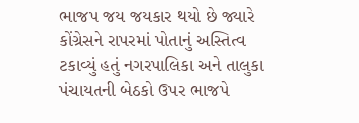ભાજપ જય જયકાર થયો છે જ્યારે કોંગ્રેસને રાપરમાં પોતાનું અસ્તિત્વ ટકાવ્યું હતું નગરપાલિકા અને તાલુકા પંચાયતની બેઠકો ઉપર ભાજપે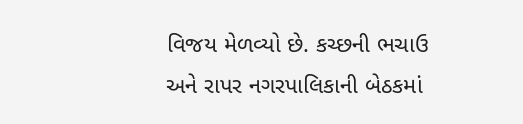વિજય મેળવ્યો છે. કચ્છની ભચાઉ અને રાપર નગરપાલિકાની બેઠકમાં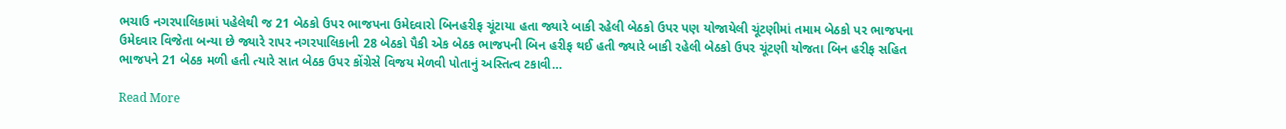ભચાઉ નગરપાલિકામાં પહેલેથી જ 21 બેઠકો ઉપર ભાજપના ઉમેદવારો બિનહરીફ ચૂંટાયા હતા જ્યારે બાકી રહેલી બેઠકો ઉપર પણ યોજાયેલી ચૂંટણીમાં તમામ બેઠકો પર ભાજપના ઉમેદવાર વિજેતા બન્યા છે જ્યારે રાપર નગરપાલિકાની 28 બેઠકો પૈકી એક બેઠક ભાજપની બિન હરીફ થઈ હતી જ્યારે બાકી રહેલી બેઠકો ઉપર ચૂંટણી યોજતા બિન હરીફ સહિત ભાજપને 21 બેઠક મળી હતી ત્યારે સાત બેઠક ઉપર કોંગ્રેસે વિજય મેળવી પોતાનું અસ્તિત્વ ટકાવી…

Read More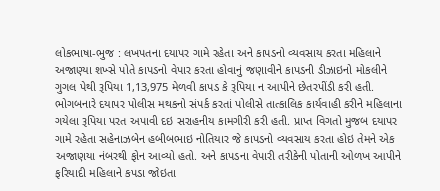લોકભાષા-ભુજ : લખપતના દયાપર ગામે રહેતા અને કાપડનો વ્યવસાય કરતા મહિલાને અજાણ્યા શખ્સે પોતે કાપડનો વેપાર કરતા હોવાનું જણાવીને કાપડની ડીઝાઇનો મોકલીને ગુગલ પેથી રૂપિયા 1,13,975 મેળવી કાપડ કે રૂપિયા ન આપીને છેતરપીંડી કરી હતી. ભોગબનારે દયાપર પોલીસ મથકનો સંપર્ક કરતાં પોલીસે તાત્કાલિક કાર્યવાહી કરીને મહિલાના ગયેલા રૂપિયા પરત અપાવી દઇ સરાહનીય કામગીરી કરી હતી. પ્રાપ્ત વિગતો મુજબ દયાપર ગામે રહેતા સહેનાઝબેન હબીબભાઇ નોતિયાર જે કાપડનો વ્યવસાય કરતા હોઇ તેમને એક અજાણયા નંબરથી ફોન આવ્યો હતો. અને કાપડના વેપારી તરીકેની પોતાની ઓળખ આપીને ફરિયાદી મહિલાને કપડા જોઇતા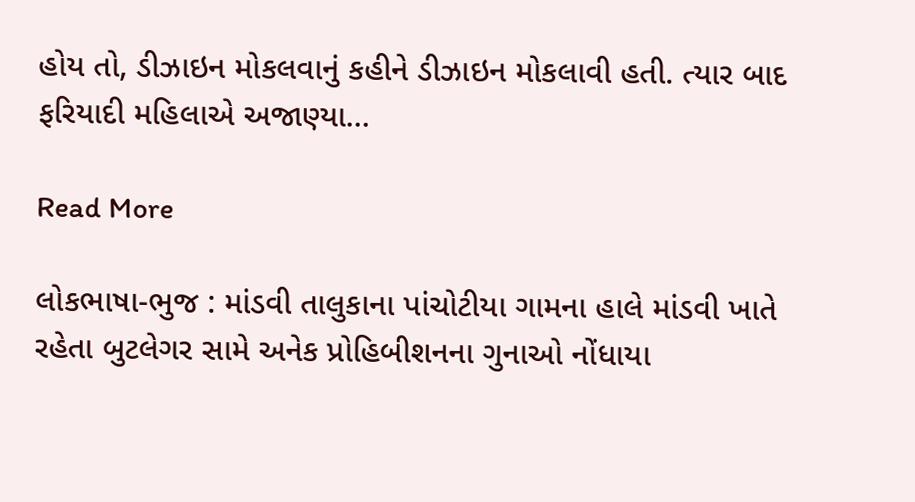હોય તો, ડીઝાઇન મોકલવાનું કહીને ડીઝાઇન મોકલાવી હતી. ત્યાર બાદ ફરિયાદી મહિલાએ અજાણ્યા…

Read More

લોકભાષા-ભુજ : માંડવી તાલુકાના પાંચોટીયા ગામના હાલે માંડવી ખાતે રહેતા બુટલેગર સામે અનેક પ્રોહિબીશનના ગુનાઓ નોંધાયા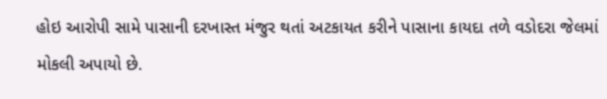હોઇ આરોપી સામે પાસાની દરખાસ્ત મંજુર થતાં અટકાયત કરીને પાસાના કાયદા તળે વડોદરા જેલમાં મોકલી અપાયો છે.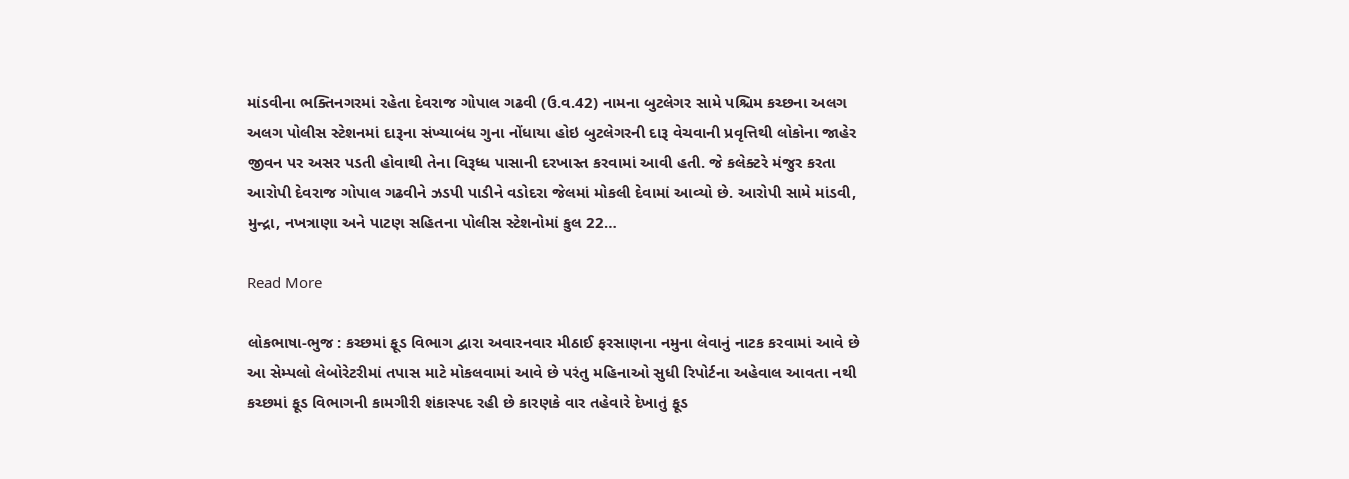માંડવીના ભક્તિનગરમાં રહેતા દેવરાજ ગોપાલ ગઢવી (ઉ.વ.42) નામના બુટલેગર સામે પશ્ચિમ કચ્છના અલગ અલગ પોલીસ સ્ટેશનમાં દારૂના સંખ્યાબંધ ગુના નોંધાયા હોઇ બુટલેગરની દારૂ વેચવાની પ્રવૃત્તિથી લોકોના જાહેર જીવન પર અસર પડતી હોવાથી તેના વિરૂધ્ધ પાસાની દરખાસ્ત કરવામાં આવી હતી. જે કલેક્ટરે મંજુર કરતા આરોપી દેવરાજ ગોપાલ ગઢવીને ઝડપી પાડીને વડોદરા જેલમાં મોકલી દેવામાં આવ્યો છે. આરોપી સામે માંડવી, મુન્દ્રા, નખત્રાણા અને પાટણ સહિતના પોલીસ સ્ટેશનોમાં કુલ 22…

Read More

લોકભાષા-ભુજ : કચ્છમાં ફૂડ વિભાગ દ્વારા અવારનવાર મીઠાઈ ફરસાણના નમુના લેવાનું નાટક કરવામાં આવે છે આ સેમ્પલો લેબોરેટરીમાં તપાસ માટે મોકલવામાં આવે છે પરંતુ મહિનાઓ સુધી રિપોર્ટના અહેવાલ આવતા નથી કચ્છમાં ફૂડ વિભાગની કામગીરી શંકાસ્પદ રહી છે કારણકે વાર તહેવારે દેખાતું ફૂડ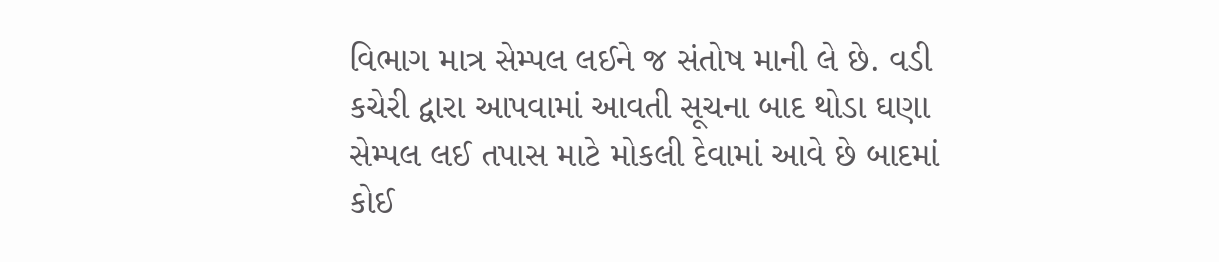વિભાગ માત્ર સેમ્પલ લઈને જ સંતોષ માની લે છે. વડી કચેરી દ્વારા આપવામાં આવતી સૂચના બાદ થોડા ઘણા સેમ્પલ લઈ તપાસ માટે મોકલી દેવામાં આવે છે બાદમાં કોઈ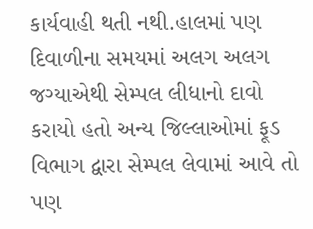કાર્યવાહી થતી નથી.હાલમાં પણ દિવાળીના સમયમાં અલગ અલગ જગ્યાએથી સેમ્પલ લીધાનો દાવો કરાયો હતો અન્ય જિલ્લાઓમાં ફૂડ વિભાગ દ્વારા સેમ્પલ લેવામાં આવે તો પણ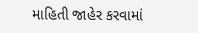માહિતી જાહેર કરવામાં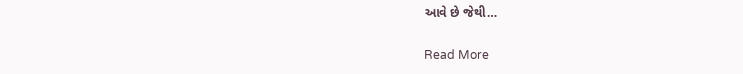આવે છે જેથી…

Read More